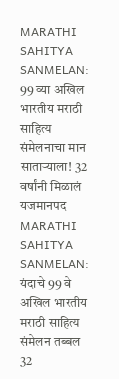MARATHI SAHITYA SANMELAN: 99 व्या अखिल भारतीय मराठी साहित्य संमेलनाचा मान साताऱ्याला! 32 वर्षांनी मिळालं यजमानपद
MARATHI SAHITYA SANMELAN: यंदाचे 99 वे अखिल भारतीय मराठी साहित्य संमेलन तब्बल 32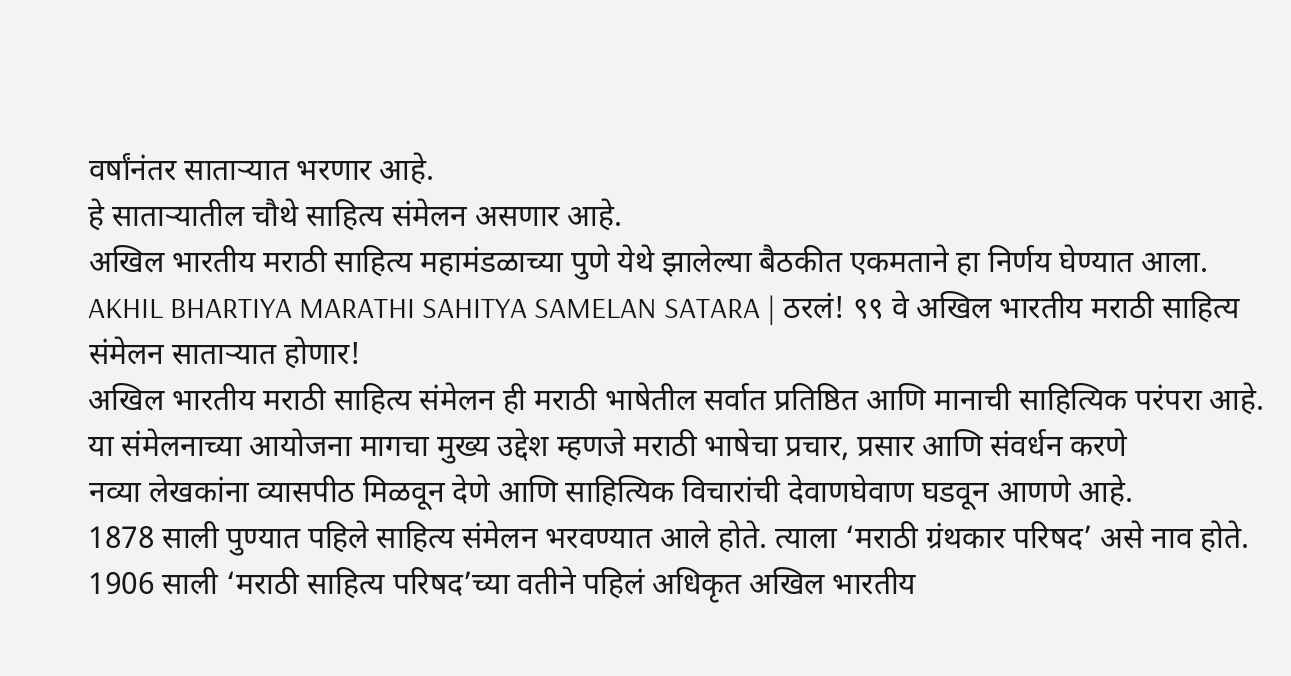वर्षांनंतर साताऱ्यात भरणार आहे.
हे साताऱ्यातील चौथे साहित्य संमेलन असणार आहे.
अखिल भारतीय मराठी साहित्य महामंडळाच्या पुणे येथे झालेल्या बैठकीत एकमताने हा निर्णय घेण्यात आला.
AKHIL BHARTIYA MARATHI SAHITYA SAMELAN SATARA | ठरलं! ९९ वे अखिल भारतीय मराठी साहित्य संमेलन साताऱ्यात होणार!
अखिल भारतीय मराठी साहित्य संमेलन ही मराठी भाषेतील सर्वात प्रतिष्ठित आणि मानाची साहित्यिक परंपरा आहे.
या संमेलनाच्या आयोजना मागचा मुख्य उद्देश म्हणजे मराठी भाषेचा प्रचार, प्रसार आणि संवर्धन करणे
नव्या लेखकांना व्यासपीठ मिळवून देणे आणि साहित्यिक विचारांची देवाणघेवाण घडवून आणणे आहे.
1878 साली पुण्यात पहिले साहित्य संमेलन भरवण्यात आले होते. त्याला ‘मराठी ग्रंथकार परिषद’ असे नाव होते.
1906 साली ‘मराठी साहित्य परिषद’च्या वतीने पहिलं अधिकृत अखिल भारतीय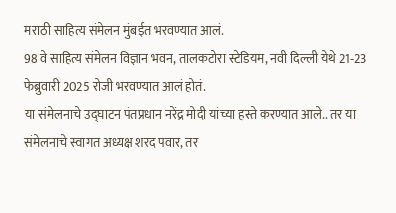मराठी साहित्य संमेलन मुंबईत भरवण्यात आलं.
98 वे साहित्य संमेलन विज्ञान भवन, तालकटोरा स्टेडियम, नवी दिल्ली येथे 21‑23 फेब्रुवारी 2025 रोजी भरवण्यात आलं होतं.
या संमेलनाचे उद्घाटन पंतप्रधान नरेंद्र मोदी यांच्या हस्ते करण्यात आले.. तर या संमेलनाचे स्वागत अध्यक्ष शरद पवार, तर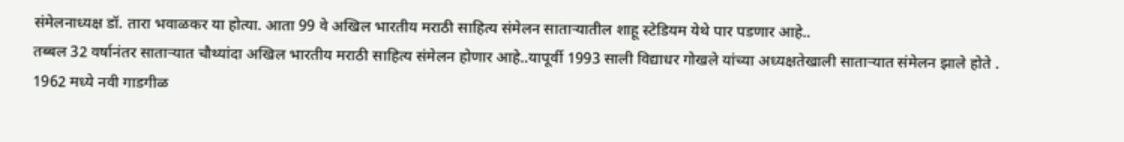संमेलनाध्यक्ष डॉ. तारा भवाळकर या होत्या. आता 99 वे अखिल भारतीय मराठी साहित्य संमेलन साताऱ्यातील शाहू स्टेडियम येथे पार पडणार आहे..
तब्बल 32 वर्षानंतर साताऱ्यात चौथ्यांदा अखिल भारतीय मराठी साहित्य संमेलन होणार आहे..यापूर्वी 1993 साली विद्याधर गोखले यांच्या अध्यक्षतेखाली साताऱ्यात संमेलन झाले होते .
1962 मध्ये नवी गाडगीळ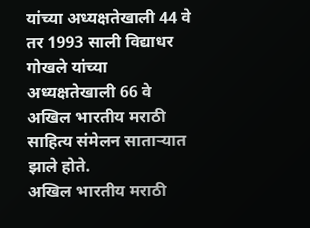यांच्या अध्यक्षतेखाली 44 वे तर 1993 साली विद्याधर गोखले यांच्या अध्यक्षतेखाली 66 वे अखिल भारतीय मराठी साहित्य संमेलन साताऱ्यात झाले होते.
अखिल भारतीय मराठी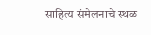साहित्य संमेलनाचे स्थळ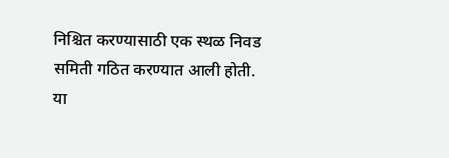निश्चित करण्यासाठी एक स्थळ निवड समिती गठित करण्यात आली होती.
या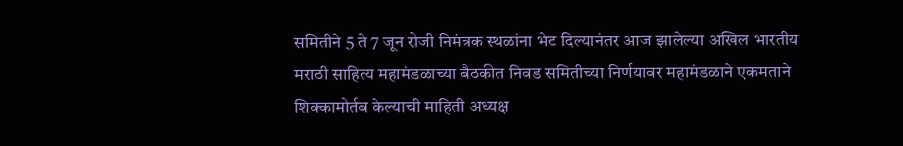समितीने 5 ते 7 जून रोजी निमंत्रक स्थळांना भेट दिल्यानंतर आज झालेल्या अखिल भारतीय मराठी साहित्य महामंडळाच्या बैठकीत निवड समितीच्या निर्णयावर महामंडळाने एकमताने शिक्कामोर्तब केल्याची माहिती अध्यक्ष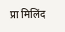प्रा मिलिंद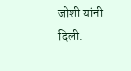जोशी यांनी दिली.